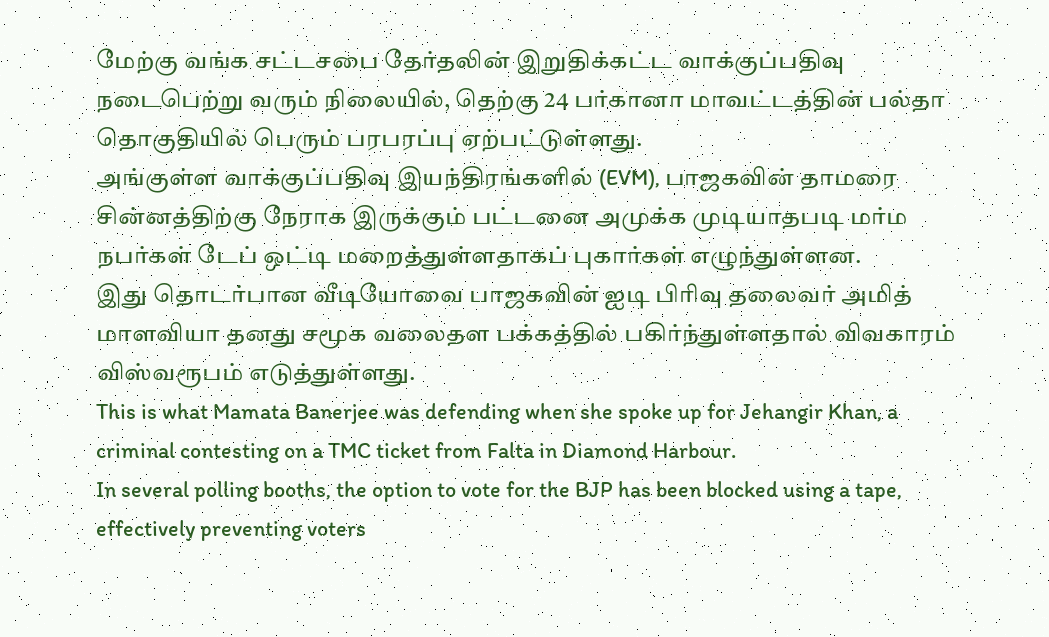மேற்கு வங்க சட்டசபை தேர்தலின் இறுதிக்கட்ட வாக்குப்பதிவு நடைபெற்று வரும் நிலையில், தெற்கு 24 பர்கானா மாவட்டத்தின் பல்தா தொகுதியில் பெரும் பரபரப்பு ஏற்பட்டுள்ளது.
அங்குள்ள வாக்குப்பதிவு இயந்திரங்களில் (EVM), பாஜகவின் தாமரை சின்னத்திற்கு நேராக இருக்கும் பட்டனை அமுக்க முடியாதபடி மர்ம நபர்கள் டேப் ஒட்டி மறைத்துள்ளதாகப் புகார்கள் எழுந்துள்ளன.
இது தொடர்பான வீடியோவை பாஜகவின் ஐடி பிரிவு தலைவர் அமித் மாளவியா தனது சமூக வலைதள பக்கத்தில் பகிர்ந்துள்ளதால் விவகாரம் விஸ்வரூபம் எடுத்துள்ளது.
This is what Mamata Banerjee was defending when she spoke up for Jehangir Khan, a criminal contesting on a TMC ticket from Falta in Diamond Harbour.
In several polling booths, the option to vote for the BJP has been blocked using a tape, effectively preventing voters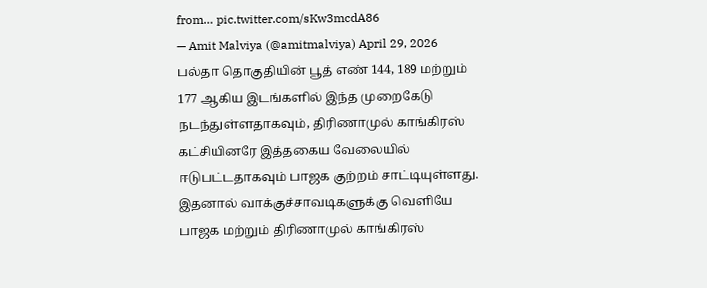from… pic.twitter.com/sKw3mcdA86
— Amit Malviya (@amitmalviya) April 29, 2026
பல்தா தொகுதியின் பூத் எண் 144, 189 மற்றும் 177 ஆகிய இடங்களில் இந்த முறைகேடு நடந்துள்ளதாகவும், திரிணாமுல் காங்கிரஸ் கட்சியினரே இத்தகைய வேலையில் ஈடுபட்டதாகவும் பாஜக குற்றம் சாட்டியுள்ளது.
இதனால் வாக்குச்சாவடிகளுக்கு வெளியே பாஜக மற்றும் திரிணாமுல் காங்கிரஸ்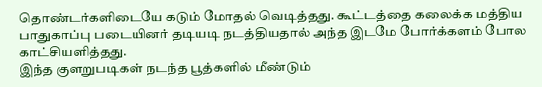தொண்டர்களிடையே கடும் மோதல் வெடித்தது. கூட்டத்தை கலைக்க மத்திய பாதுகாப்பு படையினர் தடியடி நடத்தியதால் அந்த இடமே போர்க்களம் போல காட்சியளித்தது.
இந்த குளறுபடிகள் நடந்த பூத்களில் மீண்டும்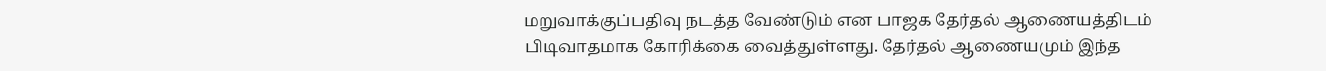மறுவாக்குப்பதிவு நடத்த வேண்டும் என பாஜக தேர்தல் ஆணையத்திடம் பிடிவாதமாக கோரிக்கை வைத்துள்ளது. தேர்தல் ஆணையமும் இந்த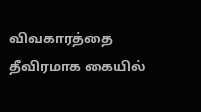விவகாரத்தை தீவிரமாக கையில்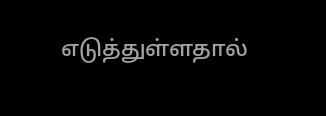எடுத்துள்ளதால்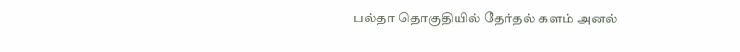பல்தா தொகுதியில் தேர்தல் களம் அனல்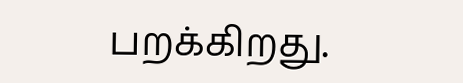பறக்கிறது.